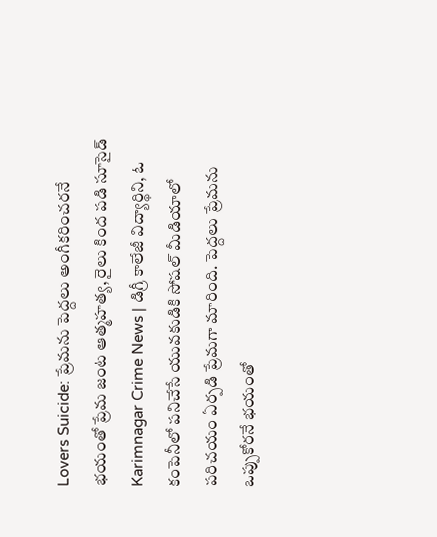Lovers Suicide: ప్రేమను పెద్దలు అంగీకరించరనే భయంతో ప్రేమ జంట ఆత్మహత్య, రైలు కింద పడి సూసైడ్
Karimnagar Crime News | డిగ్రీ కాలేజీ విద్యార్థిని, ఓ కంపెనీలో పనిచేసే యువకుడికి సోషల్ మీడియాలో పరిచయం ఏర్పడి ప్రేమగా మారింది. పెద్దలు ప్రేమను ఒప్పుకోరనే భయంతో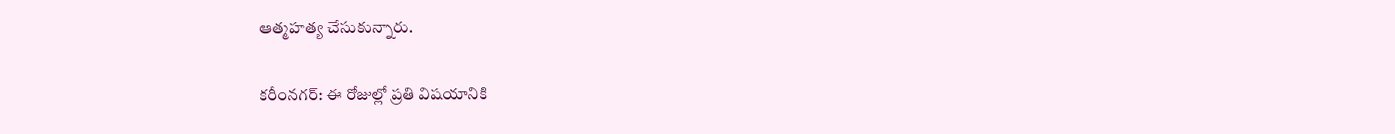ఆత్మహత్య చేసుకున్నారు.

కరీంనగర్: ఈ రోజుల్లో ప్రతి విషయానికి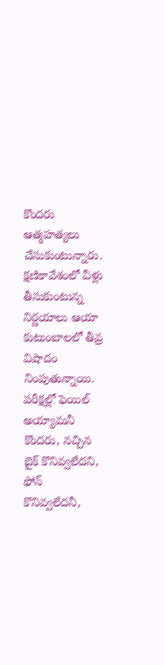కొందరు ఆత్మహత్యలు చేసుకుంటున్నారు. క్షణికావేశంలో వీళ్లు తీసుకుంటున్న నిర్ణయాలు ఆయా కుటుంబాలలో తీవ్ర విషాదం నింపుతున్నాయి. పరీక్షల్లో ఫెయిల్ అయ్యామనీ కొందరు, నచ్చిన బైక్ కొనివ్వలేదని, ఫోన్ కొనివ్వలేదనీ,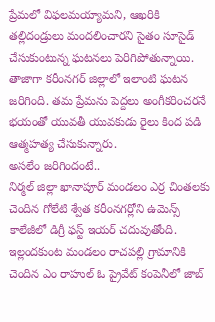ప్రేమలో విఫలమయ్యామని, ఆఖరికి తల్లిదండ్రులు మందలించారని సైతం సూసైడ్ చేసుకుంటున్న ఘటనలు పెరిగిపోతున్నాయి. తాజాగా కరీంనగర్ జిల్లాలో ఇలాంటి ఘటన జరిగింది. తమ ప్రేమను పెద్దలు అంగీకరించరనే భయంతో యువతీ యువకుడు రైలు కింద పడి ఆత్మహత్య చేసుకున్నారు.
అసలేం జరిగిందంటే..
నిర్మల్ జిల్లా ఖానాపూర్ మండలం ఎర్ర చింతలకు చెందిన గోలేటి శ్వేత కరీంనగర్లోని ఉమెన్స్ కాలేజీలో డిగ్రీ ఫస్ట్ ఇయర్ చదువుతోంది. ఇల్లందకుంట మండలం రాచపల్లి గ్రామానికి చెందిన ఎం రాహుల్ ఓ ప్రైవేట్ కంపెనీలో జాబ్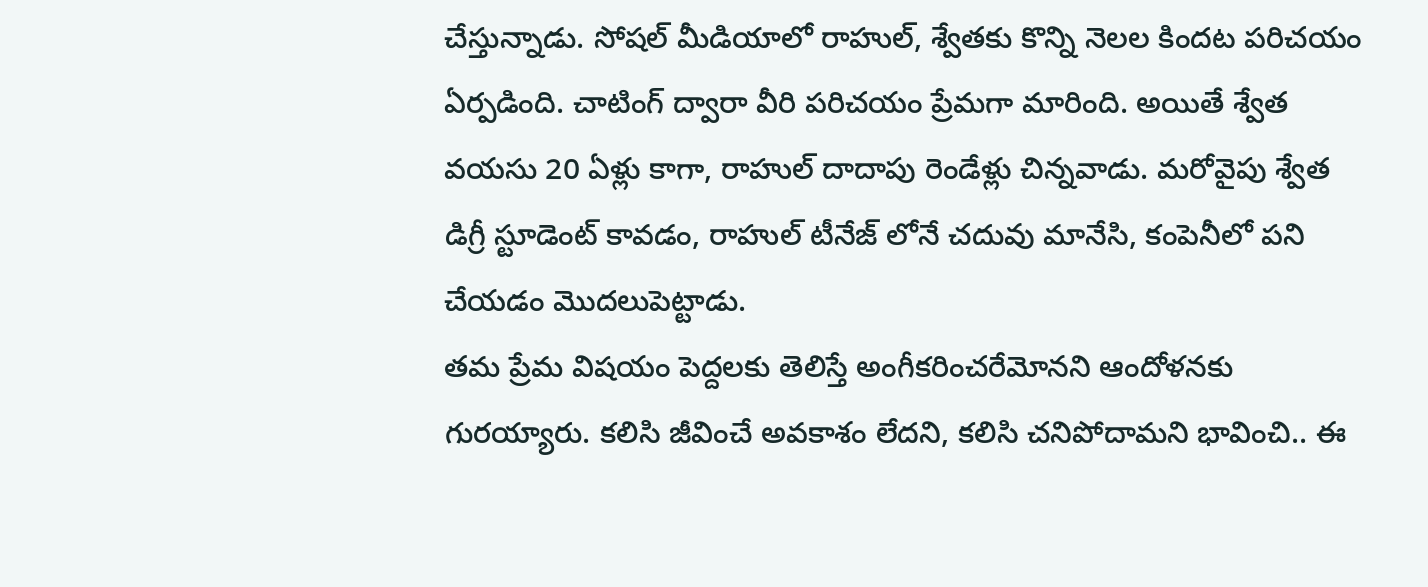చేస్తున్నాడు. సోషల్ మీడియాలో రాహుల్, శ్వేతకు కొన్ని నెలల కిందట పరిచయం ఏర్పడింది. చాటింగ్ ద్వారా వీరి పరిచయం ప్రేమగా మారింది. అయితే శ్వేత వయసు 20 ఏళ్లు కాగా, రాహుల్ దాదాపు రెండేళ్లు చిన్నవాడు. మరోవైపు శ్వేత డిగ్రీ స్టూడెంట్ కావడం, రాహుల్ టీనేజ్ లోనే చదువు మానేసి, కంపెనీలో పని చేయడం మొదలుపెట్టాడు.
తమ ప్రేమ విషయం పెద్దలకు తెలిస్తే అంగీకరించరేమోనని ఆందోళనకు గురయ్యారు. కలిసి జీవించే అవకాశం లేదని, కలిసి చనిపోదామని భావించి.. ఈ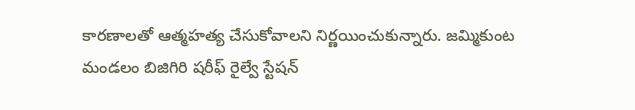కారణాలతో ఆత్మహత్య చేసుకోవాలని నిర్ణయించుకున్నారు. జమ్మికుంట మండలం బిజిగిరి షరీఫ్ రైల్వే స్టేషన్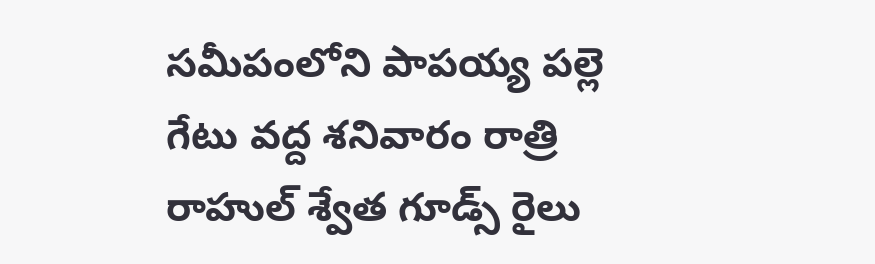సమీపంలోని పాపయ్య పల్లె గేటు వద్ద శనివారం రాత్రి రాహుల్ శ్వేత గూడ్స్ రైలు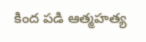కింద పడి ఆత్మహత్య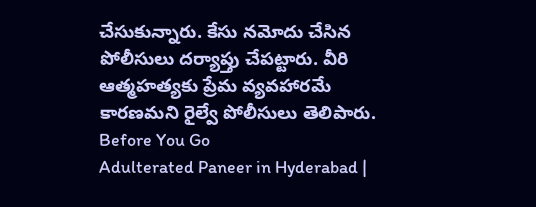చేసుకున్నారు. కేసు నమోదు చేసిన పోలీసులు దర్యాప్తు చేపట్టారు. వీరి ఆత్మహత్యకు ప్రేమ వ్యవహారమే కారణమని రైల్వే పోలీసులు తెలిపారు.
Before You Go
Adulterated Paneer in Hyderabad |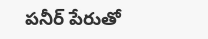పనీర్ పేరుతో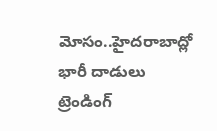మోసం..హైదరాబాద్లో భారీ దాడులు
ట్రెండింగ్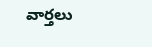వార్తలు